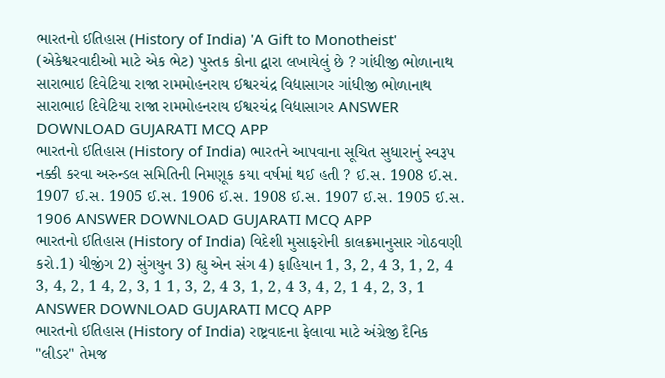ભારતનો ઈતિહાસ (History of India) 'A Gift to Monotheist' (એકેશ્વરવાદીઓ માટે એક ભેટ) પુસ્તક કોના દ્વારા લખાયેલું છે ? ગાંધીજી ભોળાનાથ સારાભાઇ દિવેટિયા રાજા રામમોહનરાય ઈશ્વરચંદ્ર વિદ્યાસાગર ગાંધીજી ભોળાનાથ સારાભાઇ દિવેટિયા રાજા રામમોહનરાય ઈશ્વરચંદ્ર વિદ્યાસાગર ANSWER DOWNLOAD GUJARATI MCQ APP
ભારતનો ઈતિહાસ (History of India) ભારતને આપવાના સૂચિત સુધારાનું સ્વરૂપ નક્કી કરવા અરુન્ડલ સમિતિની નિમણૂક કયા વર્ષમાં થઈ હતી ? ઈ.સ. 1908 ઈ.સ. 1907 ઈ.સ. 1905 ઈ.સ. 1906 ઈ.સ. 1908 ઈ.સ. 1907 ઈ.સ. 1905 ઈ.સ. 1906 ANSWER DOWNLOAD GUJARATI MCQ APP
ભારતનો ઈતિહાસ (History of India) વિદેશી મુસાફરોની કાલક્રમાનુસાર ગોઠવણી કરો.1) યીજીંગ 2) સુંગયુન 3) હ્યુ એન સંગ 4) ફાહિયાન 1, 3, 2, 4 3, 1, 2, 4 3, 4, 2, 1 4, 2, 3, 1 1, 3, 2, 4 3, 1, 2, 4 3, 4, 2, 1 4, 2, 3, 1 ANSWER DOWNLOAD GUJARATI MCQ APP
ભારતનો ઈતિહાસ (History of India) રાષ્ટ્રવાદના ફેલાવા માટે અંગ્રેજી દૈનિક "લીડર" તેમજ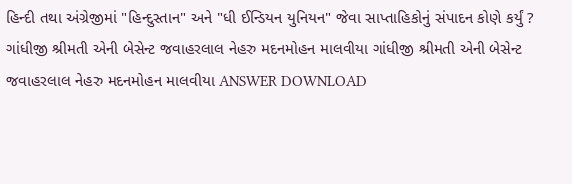હિન્દી તથા અંગ્રેજીમાં "હિન્દુસ્તાન" અને "ધી ઈન્ડિયન યુનિયન" જેવા સાપ્તાહિકોનું સંપાદન કોણે કર્યું ? ગાંધીજી શ્રીમતી એની બેસેન્ટ જવાહરલાલ નેહરુ મદનમોહન માલવીયા ગાંધીજી શ્રીમતી એની બેસેન્ટ જવાહરલાલ નેહરુ મદનમોહન માલવીયા ANSWER DOWNLOAD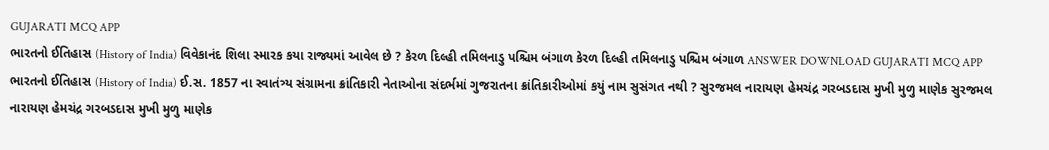GUJARATI MCQ APP
ભારતનો ઈતિહાસ (History of India) વિવેકાનંદ શિલા સ્મારક કયા રાજ્યમાં આવેલ છે ? કેરળ દિલ્હી તમિલનાડુ પશ્ચિમ બંગાળ કેરળ દિલ્હી તમિલનાડુ પશ્ચિમ બંગાળ ANSWER DOWNLOAD GUJARATI MCQ APP
ભારતનો ઈતિહાસ (History of India) ઈ.સ. 1857 ના સ્વાતંત્ર્ય સંગ્રામના ક્રાંતિકારી નેતાઓના સંદર્ભમાં ગુજરાતના ક્રાંતિકારીઓમાં કયું નામ સુસંગત નથી ? સુરજમલ નારાયણ હેમચંદ્ર ગરબડદાસ મુખી મુળુ માણેક સુરજમલ નારાયણ હેમચંદ્ર ગરબડદાસ મુખી મુળુ માણેક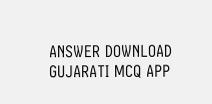ANSWER DOWNLOAD GUJARATI MCQ APP